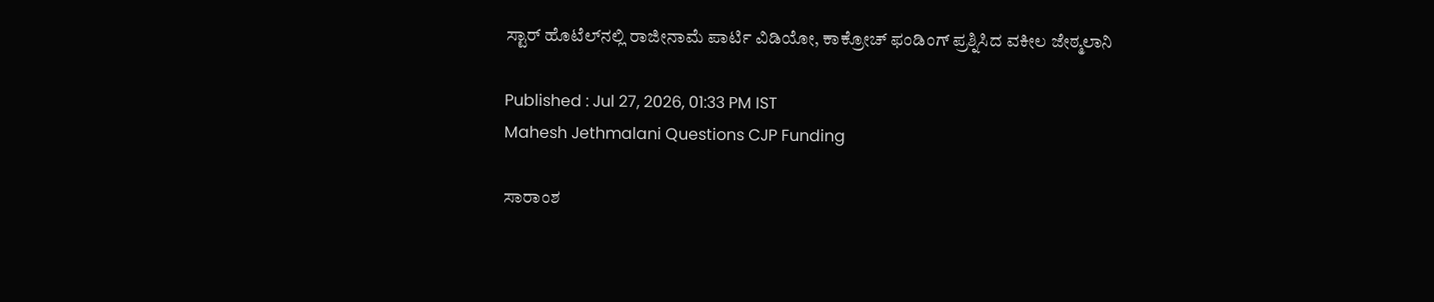ಸ್ಟಾರ್ ಹೊಟೆಲ್‌ನಲ್ಲಿ ರಾಜೀನಾಮೆ ಪಾರ್ಟಿ ವಿಡಿಯೋ, ಕಾಕ್ರೋಚ್ ಫಂಡಿಂಗ್ ಪ್ರಶ್ನಿಸಿದ ವಕೀಲ ಜೇಠ್ಮಲಾನಿ

Published : Jul 27, 2026, 01:33 PM IST
Mahesh Jethmalani Questions CJP Funding

ಸಾರಾಂಶ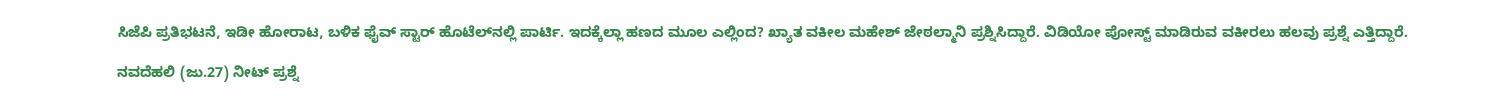ಸಿಜೆಪಿ ಪ್ರತಿಭಟನೆ, ಇಡೀ ಹೋರಾಟ, ಬಳಿಕ ಫೈವ್ ಸ್ಟಾರ್ ಹೊಟೆಲ್‌ನಲ್ಲಿ ಪಾರ್ಟಿ. ಇದಕ್ಕೆಲ್ಲಾ ಹಣದ ಮೂಲ ಎಲ್ಲಿಂದ? ಖ್ಯಾತ ವಕೀಲ ಮಹೇಶ್ ಜೇಠಲ್ಮಾನಿ ಪ್ರಶ್ನಿಸಿದ್ದಾರೆ. ವಿಡಿಯೋ ಪೋಸ್ಟ್ ಮಾಡಿರುವ ವಕೀರಲು ಹಲವು ಪ್ರಶ್ನೆ ಎತ್ತಿದ್ದಾರೆ.

ನವದೆಹಲಿ (ಜು.27) ನೀಟ್ ಪ್ರಶ್ನೆ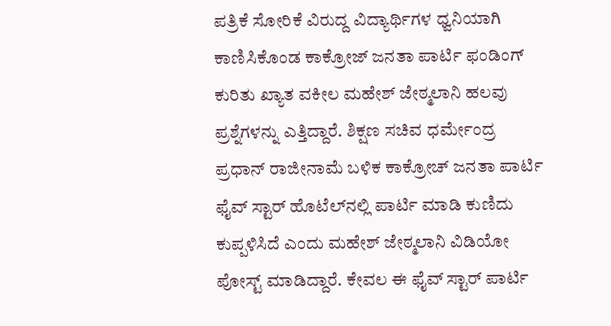ಪತ್ರಿಕೆ ಸೋರಿಕೆ ವಿರುದ್ದ ವಿದ್ಯಾರ್ಥಿಗಳ ಧ್ವನಿಯಾಗಿ ಕಾಣಿಸಿಕೊಂಡ ಕಾಕ್ರೋಜ್ ಜನತಾ ಪಾರ್ಟಿ ಫಂಡಿಂಗ್ ಕುರಿತು ಖ್ಯಾತ ವಕೀಲ ಮಹೇಶ್ ಜೇಠ್ಮಲಾನಿ ಹಲವು ಪ್ರಶ್ನೆಗಳನ್ನು ಎತ್ತಿದ್ದಾರೆ. ಶಿಕ್ಷಣ ಸಚಿವ ಧರ್ಮೇಂದ್ರ ಪ್ರಧಾನ್ ರಾಜೀನಾಮೆ ಬಳಿಕ ಕಾಕ್ರೋಚ್ ಜನತಾ ಪಾರ್ಟಿ ಫೈವ್ ಸ್ಟಾರ್ ಹೊಟೆಲ್‌ನಲ್ಲಿ ಪಾರ್ಟಿ ಮಾಡಿ ಕುಣಿದು ಕುಪ್ಪಳಿಸಿದೆ ಎಂದು ಮಹೇಶ್ ಜೇಠ್ಮಲಾನಿ ವಿಡಿಯೋ ಪೋಸ್ಟ್ ಮಾಡಿದ್ದಾರೆ. ಕೇವಲ ಈ ಫೈವ್ ಸ್ಟಾರ್ ಪಾರ್ಟಿ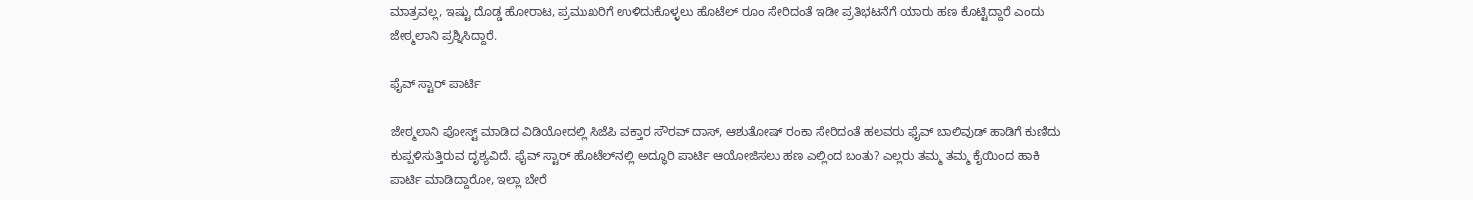ಮಾತ್ರವಲ್ಲ, ಇಷ್ಟು ದೊಡ್ಡ ಹೋರಾಟ, ಪ್ರಮುಖರಿಗೆ ಉಳಿದುಕೊಳ್ಳಲು ಹೊಟೆಲ್ ರೂಂ ಸೇರಿದಂತೆ ಇಡೀ ಪ್ರತಿಭಟನೆಗೆ ಯಾರು ಹಣ ಕೊಟ್ಟಿದ್ದಾರೆ ಎಂದು ಜೇಠ್ಮಲಾನಿ ಪ್ರಶ್ನಿಸಿದ್ದಾರೆ.

ಫೈವ್ ಸ್ಟಾರ್ ಪಾರ್ಟಿ

ಜೇಠ್ಮಲಾನಿ ಪೋಸ್ಟ್ ಮಾಡಿದ ವಿಡಿಯೋದಲ್ಲಿ ಸಿಜೆಪಿ ವಕ್ತಾರ ಸೌರವ್ ದಾಸ್, ಆಶುತೋಷ್ ರಂಕಾ ಸೇರಿದಂತೆ ಹಲವರು ಫೈವ್ ಬಾಲಿವುಡ್ ಹಾಡಿಗೆ ಕುಣಿದು ಕುಪ್ಪಳಿಸುತ್ತಿರುವ ದೃಶ್ಯವಿದೆ. ಫೈವ್ ಸ್ಟಾರ್ ಹೊಟೆಲ್‌ನಲ್ಲಿ ಅದ್ಧೂರಿ ಪಾರ್ಟಿ ಆಯೋಜಿಸಲು ಹಣ ಎಲ್ಲಿಂದ ಬಂತು? ಎಲ್ಲರು ತಮ್ಮ ತಮ್ಮ ಕೈಯಿಂದ ಹಾಕಿ ಪಾರ್ಟಿ ಮಾಡಿದ್ದಾರೋ, ಇಲ್ಲಾ ಬೇರೆ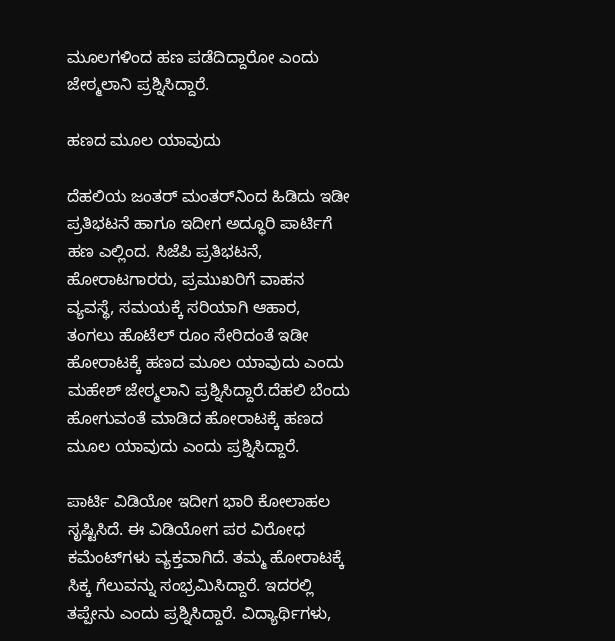ಮೂಲಗಳಿಂದ ಹಣ ಪಡೆದಿದ್ದಾರೋ ಎಂದು ಜೇಠ್ಮಲಾನಿ ಪ್ರಶ್ನಿಸಿದ್ದಾರೆ.

ಹಣದ ಮೂಲ ಯಾವುದು

ದೆಹಲಿಯ ಜಂತರ್ ಮಂತರ್‌ನಿಂದ ಹಿಡಿದು ಇಡೀ ಪ್ರತಿಭಟನೆ ಹಾಗೂ ಇದೀಗ ಅದ್ಧೂರಿ ಪಾರ್ಟಿಗೆ ಹಣ ಎಲ್ಲಿಂದ. ಸಿಜೆಪಿ ಪ್ರತಿಭಟನೆ, ಹೋರಾಟಗಾರರು, ಪ್ರಮುಖರಿಗೆ ವಾಹನ ವ್ಯವಸ್ಥೆ, ಸಮಯಕ್ಕೆ ಸರಿಯಾಗಿ ಆಹಾರ, ತಂಗಲು ಹೊಟೆಲ್ ರೂಂ ಸೇರಿದಂತೆ ಇಡೀ ಹೋರಾಟಕ್ಕೆ ಹಣದ ಮೂಲ ಯಾವುದು ಎಂದು ಮಹೇಶ್ ಜೇಠ್ಮಲಾನಿ ಪ್ರಶ್ನಿಸಿದ್ದಾರೆ.ದೆಹಲಿ ಬೆಂದು ಹೋಗುವಂತೆ ಮಾಡಿದ ಹೋರಾಟಕ್ಕೆ ಹಣದ ಮೂಲ ಯಾವುದು ಎಂದು ಪ್ರಶ್ನಿಸಿದ್ದಾರೆ.

ಪಾರ್ಟಿ ವಿಡಿಯೋ ಇದೀಗ ಭಾರಿ ಕೋಲಾಹಲ ಸೃಷ್ಟಿಸಿದೆ. ಈ ವಿಡಿಯೋಗ ಪರ ವಿರೋಧ ಕಮೆಂಟ್‌ಗಳು ವ್ಯಕ್ತವಾಗಿದೆ. ತಮ್ಮ ಹೋರಾಟಕ್ಕೆ ಸಿಕ್ಕ ಗೆಲುವನ್ನು ಸಂಭ್ರಮಿಸಿದ್ದಾರೆ. ಇದರಲ್ಲಿ ತಪ್ಪೇನು ಎಂದು ಪ್ರಶ್ನಿಸಿದ್ದಾರೆ. ವಿದ್ಯಾರ್ಥಿಗಳು,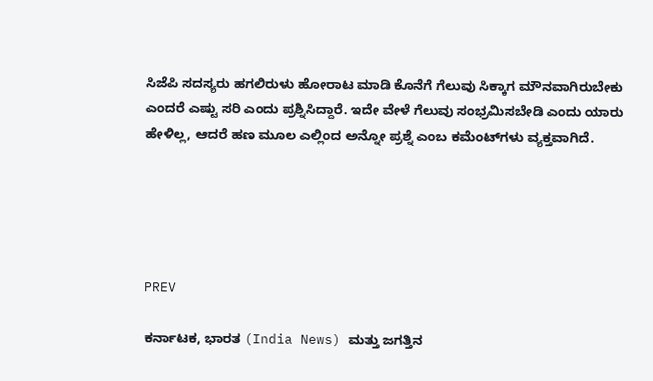ಸಿಜೆಪಿ ಸದಸ್ಯರು ಹಗಲಿರುಳು ಹೋರಾಟ ಮಾಡಿ ಕೊನೆಗೆ ಗೆಲುವು ಸಿಕ್ಕಾಗ ಮೌನವಾಗಿರುಬೇಕು ಎಂದರೆ ಎಷ್ಟು ಸರಿ ಎಂದು ಪ್ರಶ್ನಿಸಿದ್ದಾರೆ. ಇದೇ ವೇಳೆ ಗೆಲುವು ಸಂಭ್ರಮಿಸಬೇಡಿ ಎಂದು ಯಾರು ಹೇಳಿಲ್ಲ, ಆದರೆ ಹಣ ಮೂಲ ಎಲ್ಲಿಂದ ಅನ್ನೋ ಪ್ರಶ್ನೆ ಎಂಬ ಕಮೆಂಟ್‌ಗಳು ವ್ಯಕ್ತವಾಗಿದೆ.





PREV

ಕರ್ನಾಟಕ, ಭಾರತ (India News) ಮತ್ತು ಜಗತ್ತಿನ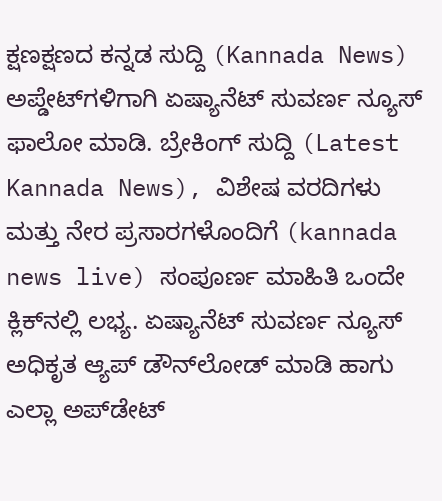ಕ್ಷಣಕ್ಷಣದ ಕನ್ನಡ ಸುದ್ದಿ (Kannada News) ಅಪ್ಡೇಟ್‌ಗಳಿಗಾಗಿ ಏಷ್ಯಾನೆಟ್ ಸುವರ್ಣ ನ್ಯೂಸ್‌ ಫಾಲೋ ಮಾಡಿ. ಬ್ರೇಕಿಂಗ್ ಸುದ್ದಿ (Latest Kannada News), ವಿಶೇಷ ವರದಿಗಳು ಮತ್ತು ನೇರ ಪ್ರಸಾರಗಳೊಂದಿಗೆ (kannada news live) ಸಂಪೂರ್ಣ ಮಾಹಿತಿ ಒಂದೇ ಕ್ಲಿಕ್‌ನಲ್ಲಿ ಲಭ್ಯ. ಏಷ್ಯಾನೆಟ್ ಸುವರ್ಣ ನ್ಯೂಸ್ ಅಧಿಕೃತ ಆ್ಯಪ್ ಡೌನ್‌ಲೋಡ್ ಮಾಡಿ ಹಾಗು ಎಲ್ಲಾ ಅಪ್‌ಡೇಟ್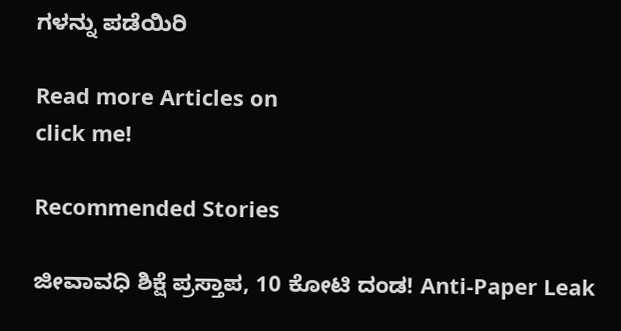ಗಳನ್ನು ಪಡೆಯಿರಿ

Read more Articles on
click me!

Recommended Stories

ಜೀವಾವಧಿ ಶಿಕ್ಷೆ ಪ್ರಸ್ತಾಪ, 10 ಕೋಟಿ ದಂಡ! Anti-Paper Leak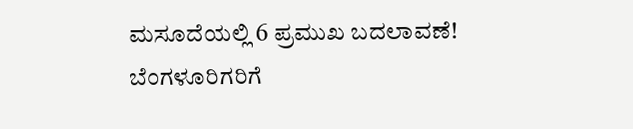ಮಸೂದೆಯಲ್ಲಿ 6 ಪ್ರಮುಖ ಬದಲಾವಣೆ!
ಬೆಂಗಳೂರಿಗರಿಗೆ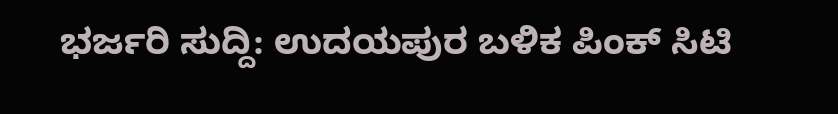ಭರ್ಜರಿ ಸುದ್ದಿ: ಉದಯಪುರ ಬಳಿಕ ಪಿಂಕ್ ಸಿಟಿ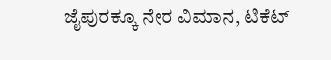ಜೈಪುರಕ್ಕೂ ನೇರ ವಿಮಾನ, ಟಿಕೆಟ್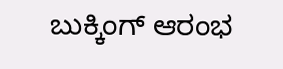ಬುಕ್ಕಿಂಗ್ ಆರಂಭ